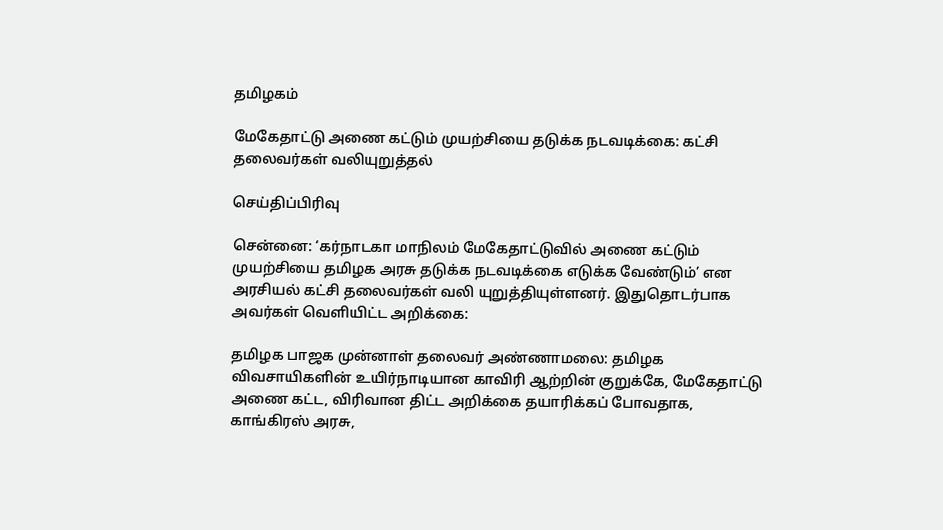தமிழகம்

மேகேதாட்டு அணை கட்டும் முயற்சியை தடுக்க நடவடிக்கை: கட்சி தலைவர்கள் வலியுறுத்தல்

செய்திப்பிரிவு

சென்னை: ‘கர்நாடகா மாநிலம் மேகேதாட்டுவில் அணை கட்டும் முயற்சியை தமிழக அரசு தடுக்க நடவடிக்கை எடுக்க வேண்டும்’ என அரசியல் கட்சி தலைவர்கள் வலி யுறுத்தியுள்ளனர். இதுதொடர்பாக அவர்கள் வெளியிட்ட அறிக்கை:

தமிழக பாஜக முன்னாள் தலைவர் அண்ணாமலை: தமிழக விவசாயிகளின் உயிர்நாடியான காவிரி ஆற்றின் குறுக்கே, மேகேதாட்டு அணை கட்ட, விரிவான திட்ட அறிக்கை தயாரிக்கப் போவதாக, காங்கிரஸ் அரசு,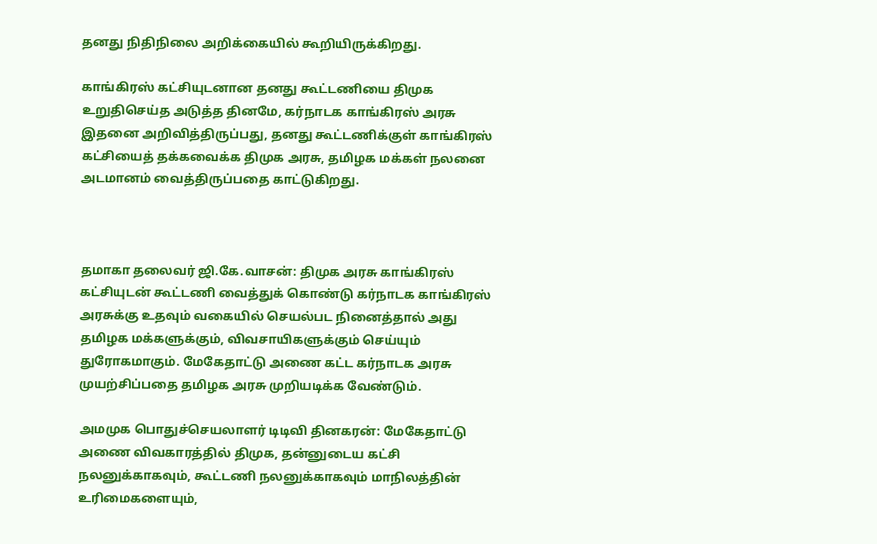தனது நிதிநிலை அறிக்கையில் கூறியிருக்கிறது.

காங்கிரஸ் கட்சியுடனான தனது கூட்டணியை திமுக உறுதிசெய்த அடுத்த தினமே, கர்நாடக காங்கிரஸ் அரசு இதனை அறிவித்திருப்பது, தனது கூட்டணிக்குள் காங்கிரஸ் கட்சியைத் தக்கவைக்க திமுக அரசு, தமிழக மக்கள் நலனை அடமானம் வைத்திருப்பதை காட்டுகிறது.



தமாகா தலைவர் ஜி.கே.வாசன்: திமுக அரசு காங்கிரஸ் கட்சியுடன் கூட்டணி வைத்துக் கொண்டு கர்நாடக காங்கிரஸ் அரசுக்கு உதவும் வகையில் செயல்பட நினைத்தால் அது தமிழக மக்களுக்கும், விவசாயிகளுக்கும் செய்யும் துரோகமாகும். மேகேதாட்டு அணை கட்ட கர்நாடக அரசு முயற்சிப்பதை தமிழக அரசு முறியடிக்க வேண்டும்.

அமமுக பொதுச்செயலாளர் டிடிவி தினகரன்: மேகேதாட்டு அணை விவகாரத்தில் திமுக, தன்னுடைய கட்சி நலனுக்காகவும், கூட்டணி நலனுக்காகவும் மாநிலத்தின் உரிமைகளையும்,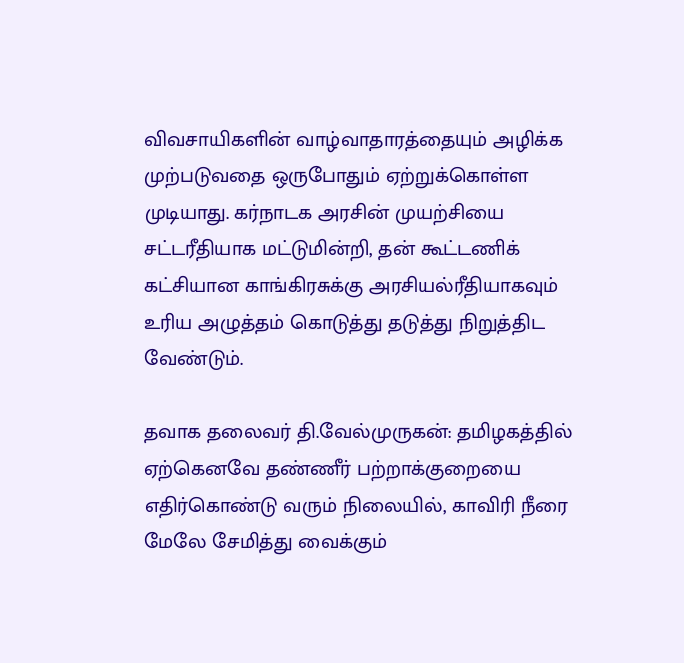விவசாயிகளின் வாழ்வாதாரத்தையும் அழிக்க முற்படுவதை ஒருபோதும் ஏற்றுக்கொள்ள முடியாது. கர்நாடக அரசின் முயற்சியை சட்டரீதியாக மட்டுமின்றி, தன் கூட்டணிக் கட்சியான காங்கிரசுக்கு அரசியல்ரீதியாகவும் உரிய அழுத்தம் கொடுத்து தடுத்து நிறுத்திட வேண்டும்.

தவாக தலைவர் தி.வேல்முருகன்: தமிழகத்தில் ஏற்கெனவே தண்ணீர் பற்றாக்குறையை எதிர்கொண்டு வரும் நிலையில், காவிரி நீரை மேலே சேமித்து வைக்கும்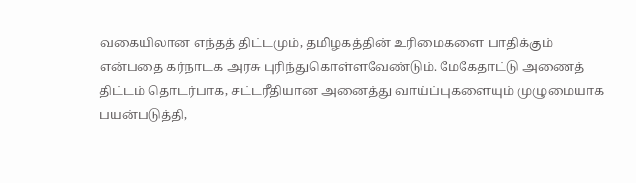வகையிலான எந்தத் திட்டமும், தமிழகத்தின் உரிமைகளை பாதிக்கும் என்பதை கர்நாடக அரசு புரிந்துகொள்ளவேண்டும். மேகேதாட்டு அணைத் திட்டம் தொடர்பாக, சட்டரீதியான அனைத்து வாய்ப்புகளையும் முழுமையாக பயன்படுத்தி,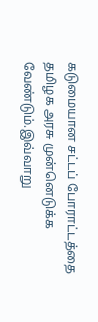கடுமையான சட்டப் போராட்டத்தை தமிழக அரசு முன்னெடுக்க வேண்டும்.இவ்வாறு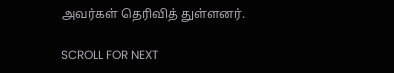அவர்கள் தெரிவித் துள்ளனர்.

SCROLL FOR NEXT